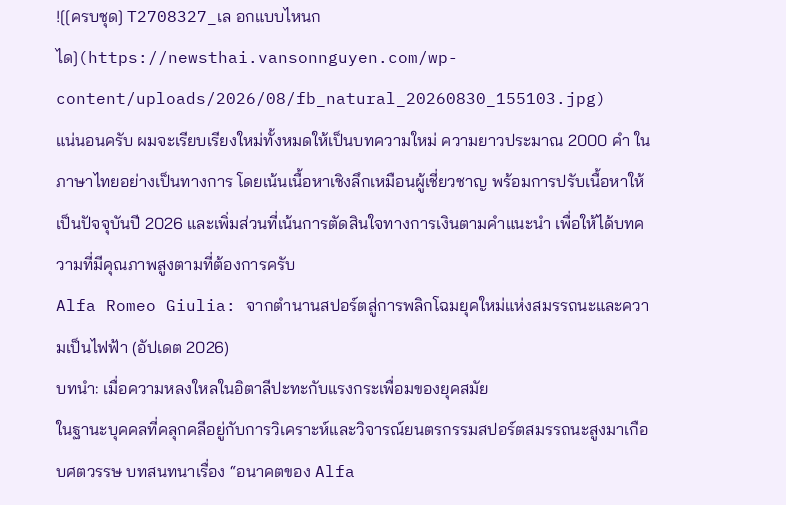![[ครบชุด] T2708327_เล อกแบบไหนก ได](https://newsthai.vansonnguyen.com/wp-content/uploads/2026/08/fb_natural_20260830_155103.jpg)
แน่นอนครับ ผมจะเรียบเรียงใหม่ทั้งหมดให้เป็นบทความใหม่ ความยาวประมาณ 2000 คำ ในภาษาไทยอย่างเป็นทางการ โดยเน้นเนื้อหาเชิงลึกเหมือนผู้เชี่ยวชาญ พร้อมการปรับเนื้อหาให้เป็นปัจจุบันปี 2026 และเพิ่มส่วนที่เน้นการตัดสินใจทางการเงินตามคำแนะนำ เพื่อให้ได้บทความที่มีคุณภาพสูงตามที่ต้องการครับ
Alfa Romeo Giulia: จากตำนานสปอร์ตสู่การพลิกโฉมยุคใหม่แห่งสมรรถนะและความเป็นไฟฟ้า (อัปเดต 2026)
บทนำ: เมื่อความหลงใหลในอิตาลีปะทะกับแรงกระเพื่อมของยุคสมัย
ในฐานะบุคคลที่คลุกคลีอยู่กับการวิเคราะห์และวิจารณ์ยนตรกรรมสปอร์ตสมรรถนะสูงมาเกือบศตวรรษ บทสนทนาเรื่อง “อนาคตของ Alfa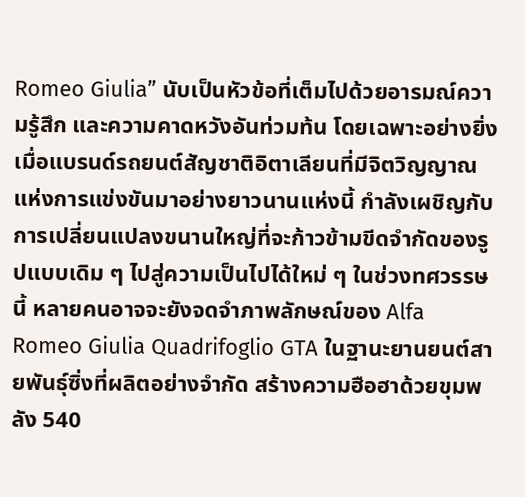Romeo Giulia” นับเป็นหัวข้อที่เต็มไปด้วยอารมณ์ความรู้สึก และความคาดหวังอันท่วมท้น โดยเฉพาะอย่างยิ่งเมื่อแบรนด์รถยนต์สัญชาติอิตาเลียนที่มีจิตวิญญาณแห่งการแข่งขันมาอย่างยาวนานแห่งนี้ กำลังเผชิญกับการเปลี่ยนแปลงขนานใหญ่ที่จะก้าวข้ามขีดจำกัดของรูปแบบเดิม ๆ ไปสู่ความเป็นไปได้ใหม่ ๆ ในช่วงทศวรรษนี้ หลายคนอาจจะยังจดจำภาพลักษณ์ของ Alfa Romeo Giulia Quadrifoglio GTA ในฐานะยานยนต์สายพันธุ์ซิ่งที่ผลิตอย่างจำกัด สร้างความฮือฮาด้วยขุมพลัง 540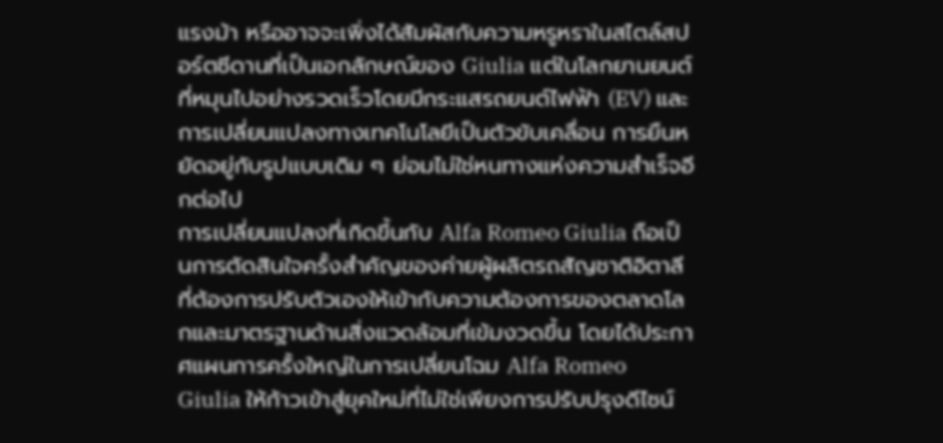แรงม้า หรืออาจจะเพิ่งได้สัมผัสกับความหรูหราในสไตล์สปอร์ตซีดานที่เป็นเอกลักษณ์ของ Giulia แต่ในโลกยานยนต์ที่หมุนไปอย่างรวดเร็วโดยมีกระแสรถยนต์ไฟฟ้า (EV) และการเปลี่ยนแปลงทางเทคโนโลยีเป็นตัวขับเคลื่อน การยืนหยัดอยู่กับรูปแบบเดิม ๆ ย่อมไม่ใช่หนทางแห่งความสำเร็จอีกต่อไป
การเปลี่ยนแปลงที่เกิดขึ้นกับ Alfa Romeo Giulia ถือเป็นการตัดสินใจครั้งสำคัญของค่ายผู้ผลิตรถสัญชาติอิตาลี ที่ต้องการปรับตัวเองให้เข้ากับความต้องการของตลาดโลกและมาตรฐานด้านสิ่งแวดล้อมที่เข้มงวดขึ้น โดยได้ประกาศแผนการครั้งใหญ่ในการเปลี่ยนโฉม Alfa Romeo Giulia ให้ก้าวเข้าสู่ยุคใหม่ที่ไม่ใช่เพียงการปรับปรุงดีไซน์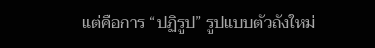แต่คือการ “ปฏิรูป” รูปแบบตัวถังใหม่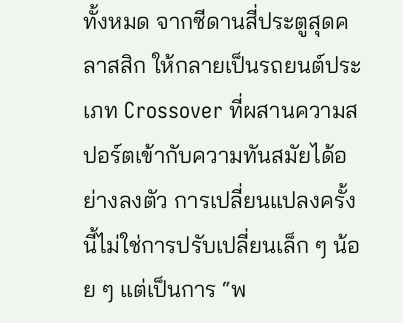ทั้งหมด จากซีดานสี่ประตูสุดคลาสสิก ให้กลายเป็นรถยนต์ประเภท Crossover ที่ผสานความสปอร์ตเข้ากับความทันสมัยได้อย่างลงตัว การเปลี่ยนแปลงครั้งนี้ไม่ใช่การปรับเปลี่ยนเล็ก ๆ น้อย ๆ แต่เป็นการ “พ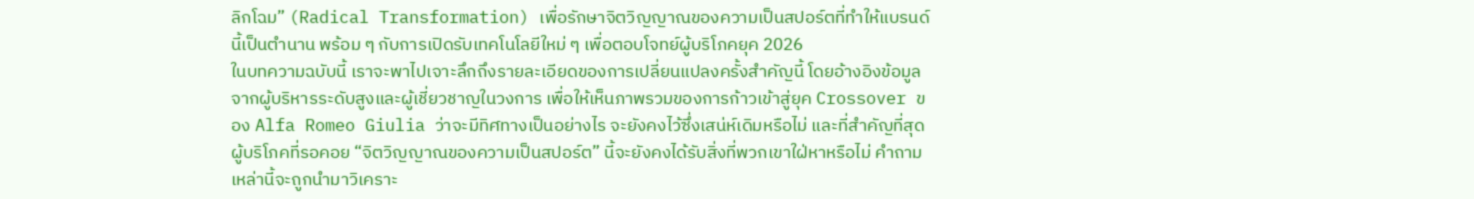ลิกโฉม” (Radical Transformation) เพื่อรักษาจิตวิญญาณของความเป็นสปอร์ตที่ทำให้แบรนด์นี้เป็นตำนาน พร้อม ๆ กับการเปิดรับเทคโนโลยีใหม่ ๆ เพื่อตอบโจทย์ผู้บริโภคยุค 2026
ในบทความฉบับนี้ เราจะพาไปเจาะลึกถึงรายละเอียดของการเปลี่ยนแปลงครั้งสำคัญนี้ โดยอ้างอิงข้อมูลจากผู้บริหารระดับสูงและผู้เชี่ยวชาญในวงการ เพื่อให้เห็นภาพรวมของการก้าวเข้าสู่ยุค Crossover ของ Alfa Romeo Giulia ว่าจะมีทิศทางเป็นอย่างไร จะยังคงไว้ซึ่งเสน่ห์เดิมหรือไม่ และที่สำคัญที่สุด ผู้บริโภคที่รอคอย “จิตวิญญาณของความเป็นสปอร์ต” นี้จะยังคงได้รับสิ่งที่พวกเขาใฝ่หาหรือไม่ คำถามเหล่านี้จะถูกนำมาวิเคราะ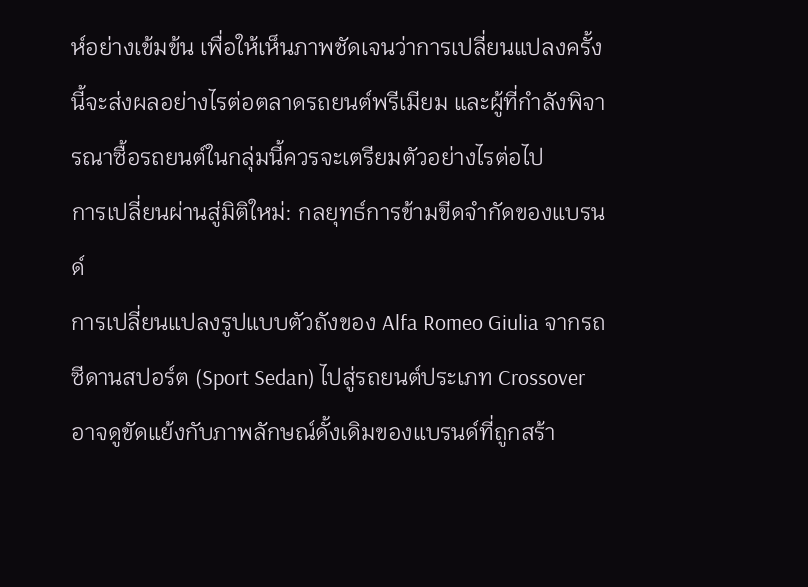ห์อย่างเข้มข้น เพื่อให้เห็นภาพชัดเจนว่าการเปลี่ยนแปลงครั้งนี้จะส่งผลอย่างไรต่อตลาดรถยนต์พรีเมียม และผู้ที่กำลังพิจารณาซื้อรถยนต์ในกลุ่มนี้ควรจะเตรียมตัวอย่างไรต่อไป
การเปลี่ยนผ่านสู่มิติใหม่: กลยุทธ์การข้ามขีดจำกัดของแบรนด์
การเปลี่ยนแปลงรูปแบบตัวถังของ Alfa Romeo Giulia จากรถซีดานสปอร์ต (Sport Sedan) ไปสู่รถยนต์ประเภท Crossover อาจดูขัดแย้งกับภาพลักษณ์ดั้งเดิมของแบรนด์ที่ถูกสร้า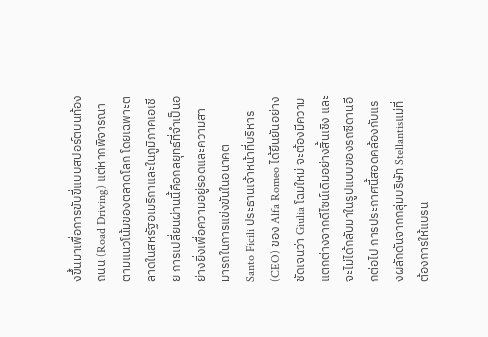งขึ้นมาเพื่อการขับขี่แบบสปอร์ตบนท้องถนน (Road Driving) แต่หากพิจารณาตามแนวโน้มของตลาดโลก โดยเฉพาะตลาดในสหรัฐอเมริกาและในภูมิภาคเอเชีย การเปลี่ยนผ่านนี้คือกลยุทธ์ที่จำเป็นอย่างยิ่งเพื่อความอยู่รอดและความสามารถในการแข่งขันในอนาคต
Santo Ficili ประธานเจ้าหน้าที่บริหาร (CEO) ของ Alfa Romeo ได้ยืนยันอย่างชัดเจนว่า Giulia โฉมใหม่ จะต้องมีความแตกต่างจากดีไซน์เดิมอย่างสิ้นเชิง และจะไม่ได้กลับมาในรูปแบบของรถซีดานอีกต่อไป การประกาศนี้สอดคล้องกับแรงผลักดันจากกลุ่มบริษัท Stellantisแม่ที่ต้องการให้แบรน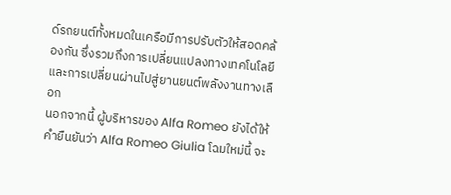ด์รถยนต์ทั้งหมดในเครือมีการปรับตัวให้สอดคล้องกัน ซึ่งรวมถึงการเปลี่ยนแปลงทางเทคโนโลยีและการเปลี่ยนผ่านไปสู่ยานยนต์พลังงานทางเลือก
นอกจากนี้ ผู้บริหารของ Alfa Romeo ยังได้ให้คำยืนยันว่า Alfa Romeo Giulia โฉมใหม่นี้ จะ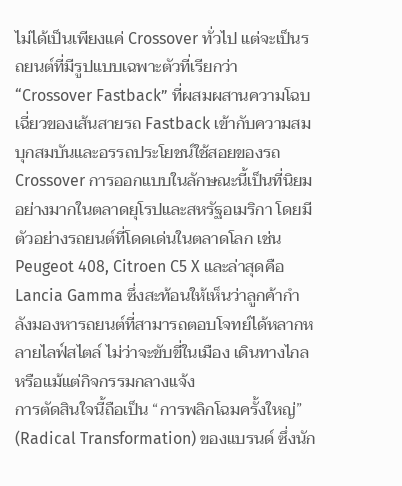ไม่ได้เป็นเพียงแค่ Crossover ทั่วไป แต่จะเป็นรถยนต์ที่มีรูปแบบเฉพาะตัวที่เรียกว่า “Crossover Fastback” ที่ผสมผสานความโฉบเฉี่ยวของเส้นสายรถ Fastback เข้ากับความสมบุกสมบันและอรรถประโยชน์ใช้สอยของรถ Crossover การออกแบบในลักษณะนี้เป็นที่นิยมอย่างมากในตลาดยุโรปและสหรัฐอเมริกา โดยมีตัวอย่างรถยนต์ที่โดดเด่นในตลาดโลก เช่น Peugeot 408, Citroen C5 X และล่าสุดคือ Lancia Gamma ซึ่งสะท้อนให้เห็นว่าลูกค้ากำลังมองหารถยนต์ที่สามารถตอบโจทย์ได้หลากหลายไลฟ์สไตล์ ไม่ว่าจะขับขี่ในเมือง เดินทางไกล หรือแม้แต่กิจกรรมกลางแจ้ง
การตัดสินใจนี้ถือเป็น “การพลิกโฉมครั้งใหญ่” (Radical Transformation) ของแบรนด์ ซึ่งนัก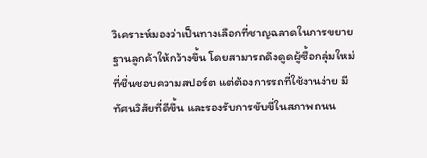วิเคราะห์มองว่าเป็นทางเลือกที่ชาญฉลาดในการขยายฐานลูกค้าให้กว้างขึ้น โดยสามารถดึงดูดผู้ซื้อกลุ่มใหม่ที่ชื่นชอบความสปอร์ต แต่ต้องการรถที่ใช้งานง่าย มีทัศนวิสัยที่ดีขึ้น และรองรับการขับขี่ในสภาพถนน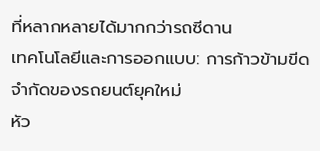ที่หลากหลายได้มากกว่ารถซีดาน
เทคโนโลยีและการออกแบบ: การก้าวข้ามขีดจำกัดของรถยนต์ยุคใหม่
หัว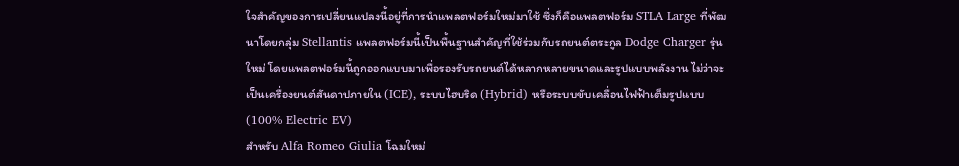ใจสำคัญของการเปลี่ยนแปลงนี้อยู่ที่การนำแพลตฟอร์มใหม่มาใช้ ซึ่งก็คือแพลตฟอร์ม STLA Large ที่พัฒนาโดยกลุ่ม Stellantis แพลตฟอร์มนี้เป็นพื้นฐานสำคัญที่ใช้ร่วมกับรถยนต์ตระกูล Dodge Charger รุ่นใหม่ โดยแพลตฟอร์มนี้ถูกออกแบบมาเพื่อรองรับรถยนต์ได้หลากหลายขนาดและรูปแบบพลังงาน ไม่ว่าจะเป็นเครื่องยนต์สันดาปภายใน (ICE), ระบบไฮบริด (Hybrid) หรือระบบขับเคลื่อนไฟฟ้าเต็มรูปแบบ (100% Electric EV)
สำหรับ Alfa Romeo Giulia โฉมใหม่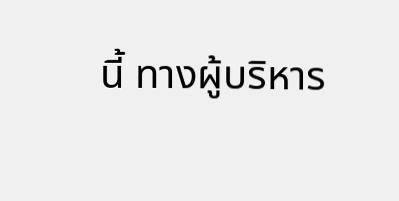นี้ ทางผู้บริหาร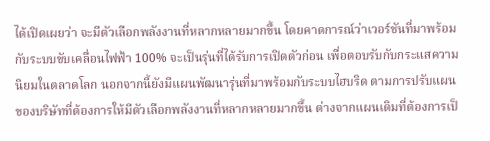ได้เปิดเผยว่า จะมีตัวเลือกพลังงานที่หลากหลายมากขึ้น โดยคาดการณ์ว่าเวอร์ชันที่มาพร้อมกับระบบขับเคลื่อนไฟฟ้า 100% จะเป็นรุ่นที่ได้รับการเปิดตัวก่อน เพื่อตอบรับกับกระแสความนิยมในตลาดโลก นอกจากนี้ยังมีแผนพัฒนารุ่นที่มาพร้อมกับระบบไฮบริด ตามการปรับแผนของบริษัทที่ต้องการให้มีตัวเลือกพลังงานที่หลากหลายมากขึ้น ต่างจากแผนเดิมที่ต้องการเป็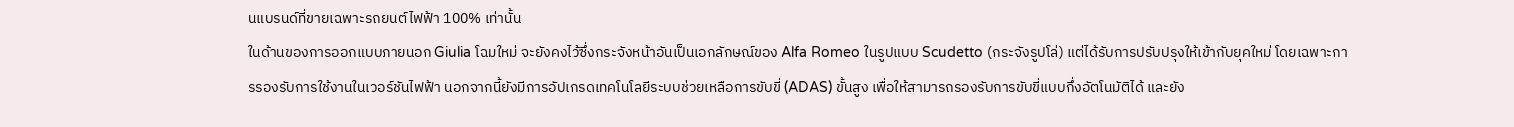นแบรนด์ที่ขายเฉพาะรถยนต์ไฟฟ้า 100% เท่านั้น
ในด้านของการออกแบบภายนอก Giulia โฉมใหม่ จะยังคงไว้ซึ่งกระจังหน้าอันเป็นเอกลักษณ์ของ Alfa Romeo ในรูปแบบ Scudetto (กระจังรูปโล่) แต่ได้รับการปรับปรุงให้เข้ากับยุคใหม่ โดยเฉพาะการรองรับการใช้งานในเวอร์ชันไฟฟ้า นอกจากนี้ยังมีการอัปเกรดเทคโนโลยีระบบช่วยเหลือการขับขี่ (ADAS) ขั้นสูง เพื่อให้สามารถรองรับการขับขี่แบบกึ่งอัตโนมัติได้ และยัง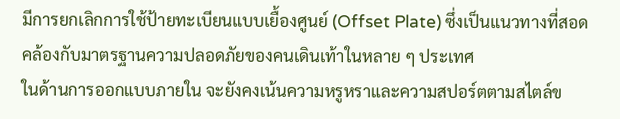มีการยกเลิกการใช้ป้ายทะเบียนแบบเยื้องศูนย์ (Offset Plate) ซึ่งเป็นแนวทางที่สอดคล้องกับมาตรฐานความปลอดภัยของคนเดินเท้าในหลาย ๆ ประเทศ
ในด้านการออกแบบภายใน จะยังคงเน้นความหรูหราและความสปอร์ตตามสไตล์ข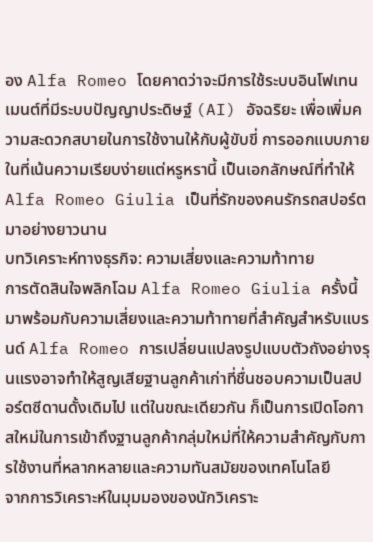อง Alfa Romeo โดยคาดว่าจะมีการใช้ระบบอินโฟเทนเมนต์ที่มีระบบปัญญาประดิษฐ์ (AI) อัจฉริยะ เพื่อเพิ่มความสะดวกสบายในการใช้งานให้กับผู้ขับขี่ การออกแบบภายในที่เน้นความเรียบง่ายแต่หรูหรานี้ เป็นเอกลักษณ์ที่ทำให้ Alfa Romeo Giulia เป็นที่รักของคนรักรถสปอร์ตมาอย่างยาวนาน
บทวิเคราะห์ทางธุรกิจ: ความเสี่ยงและความท้าทาย
การตัดสินใจพลิกโฉม Alfa Romeo Giulia ครั้งนี้ มาพร้อมกับความเสี่ยงและความท้าทายที่สำคัญสำหรับแบรนด์ Alfa Romeo การเปลี่ยนแปลงรูปแบบตัวถังอย่างรุนแรงอาจทำให้สูญเสียฐานลูกค้าเก่าที่ชื่นชอบความเป็นสปอร์ตซีดานดั้งเดิมไป แต่ในขณะเดียวกัน ก็เป็นการเปิดโอกาสใหม่ในการเข้าถึงฐานลูกค้ากลุ่มใหม่ที่ให้ความสำคัญกับการใช้งานที่หลากหลายและความทันสมัยของเทคโนโลยี
จากการวิเคราะห์ในมุมมองของนักวิเคราะ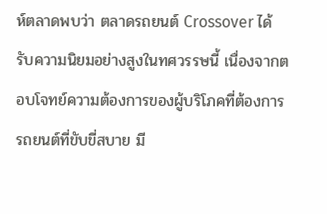ห์ตลาดพบว่า ตลาดรถยนต์ Crossover ได้รับความนิยมอย่างสูงในทศวรรษนี้ เนื่องจากตอบโจทย์ความต้องการของผู้บริโภคที่ต้องการรถยนต์ที่ขับขี่สบาย มี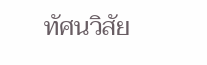ทัศนวิสัย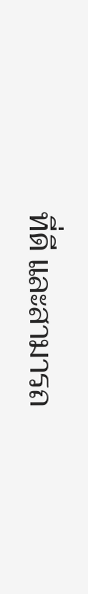ที่ดี และสามารถ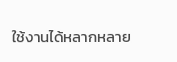ใช้งานได้หลากหลาย